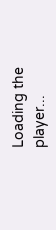Loading the player...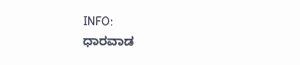INFO:
ಧಾರವಾಡ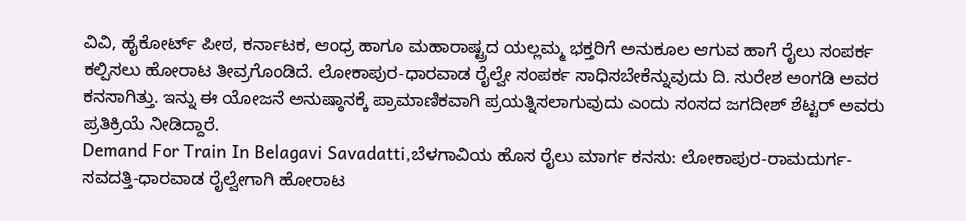ವಿವಿ, ಹೈಕೋರ್ಟ್‌ ಪೀಠ, ಕರ್ನಾಟಕ, ಆಂಧ್ರ ಹಾಗೂ ಮಹಾರಾಷ್ಟ್ರದ ಯಲ್ಲಮ್ಮ ಭಕ್ತರಿಗೆ ಅನುಕೂಲ ಆಗುವ ಹಾಗೆ ರೈಲು ಸಂಪರ್ಕ ಕಲ್ಪಿಸಲು ಹೋರಾಟ ತೀವ್ರಗೊಂಡಿದೆ. ಲೋಕಾಪುರ-ಧಾರವಾಡ ರೈಲ್ವೇ ಸಂಪರ್ಕ ಸಾಧಿಸಬೇಕೆನ್ನುವುದು ದಿ. ಸುರೇಶ ಅಂಗಡಿ ಅವರ ಕನಸಾಗಿತ್ತು. ಇನ್ನು ಈ ಯೋಜನೆ ಅನುಷ್ಠಾನಕ್ಕೆ ಪ್ರಾಮಾಣಿಕವಾಗಿ ಪ್ರಯತ್ನಿಸಲಾಗುವುದು ಎಂದು ಸಂಸದ ಜಗದೀಶ್ ಶೆಟ್ಟರ್ ಅವರು ಪ್ರತಿಕ್ರಿಯೆ ನೀಡಿದ್ದಾರೆ.
Demand For Train In Belagavi Savadatti,ಬೆಳಗಾವಿಯ ಹೊಸ ರೈಲು ಮಾರ್ಗ ಕನಸು: ಲೋಕಾಪುರ-ರಾಮದುರ್ಗ-ಸವದತ್ತಿ-ಧಾರವಾಡ ರೈಲ್ವೇಗಾಗಿ ಹೋರಾಟ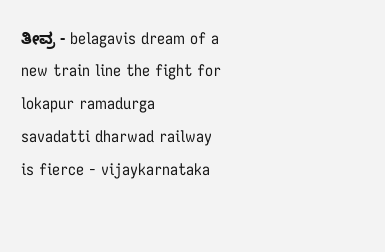ತೀವ್ರ - belagavis dream of a new train line the fight for lokapur ramadurga savadatti dharwad railway is fierce - vijaykarnataka